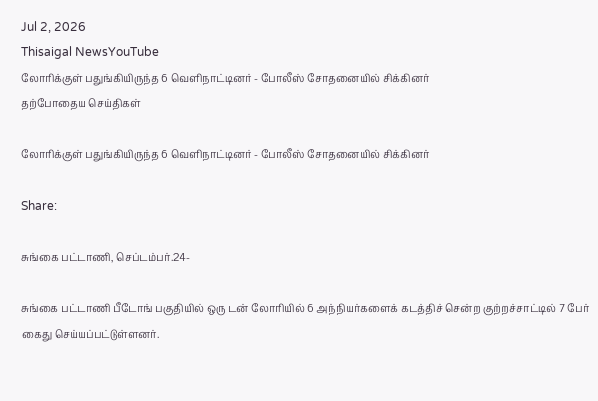Jul 2, 2026
Thisaigal NewsYouTube
லோரிக்குள் பதுங்கியிருந்த 6 வெளிநாட்டினர் - போலீஸ் சோதனையில் சிக்கினர்
தற்போதைய செய்திகள்

லோரிக்குள் பதுங்கியிருந்த 6 வெளிநாட்டினர் - போலீஸ் சோதனையில் சிக்கினர்

Share:

சுங்கை பட்டாணி, செப்டம்பர்.24-

சுங்கை பட்டாணி பீடோங் பகுதியில் ஒரு டன் லோரியில் 6 அந்நியர்களைக் கடத்திச் சென்ற குற்றச்சாட்டில் 7 பேர் கைது செய்யப்பட்டுள்ளனர்.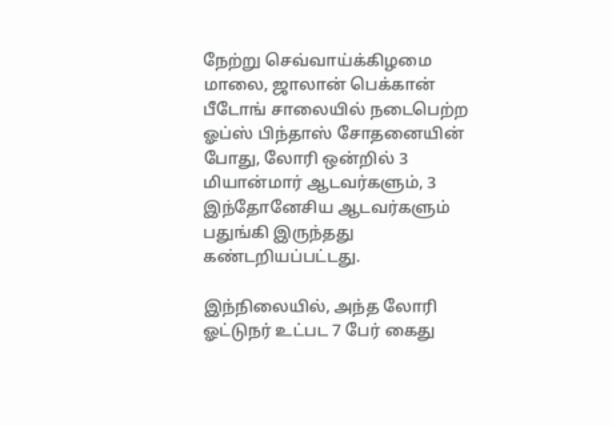நேற்று செவ்வாய்க்கிழமை மாலை, ஜாலான் பெக்கான் பீடோங் சாலையில் நடைபெற்ற ஓப்ஸ் பிந்தாஸ் சோதனையின் போது, லோரி ஒன்றில் 3 மியான்மார் ஆடவர்களும், 3 இந்தோனேசிய ஆடவர்களும் பதுங்கி இருந்தது கண்டறியப்பட்டது.

இந்நிலையில், அந்த லோரி ஓட்டுநர் உட்பட 7 பேர் கைது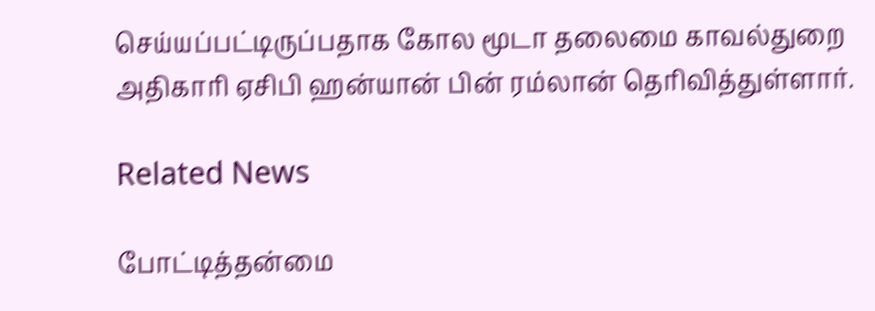செய்யப்பட்டிருப்பதாக கோல மூடா தலைமை காவல்துறை அதிகாரி ஏசிபி ஹன்யான் பின் ரம்லான் தெரிவித்துள்ளார்.

Related News

போட்டித்தன்மை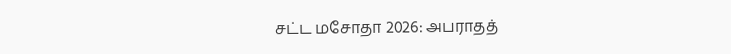சட்ட மசோதா 2026: அபராதத்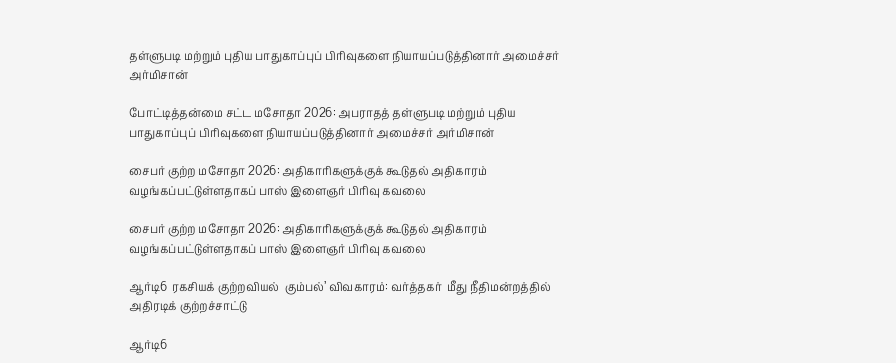தள்ளுபடி மற்றும் புதிய பாதுகாப்புப் பிரிவுகளை நியாயப்படுத்தினார் அமைச்சர் அர்மிசான்

போட்டித்தன்மை சட்ட மசோதா 2026: அபராதத் தள்ளுபடி மற்றும் புதிய பாதுகாப்புப் பிரிவுகளை நியாயப்படுத்தினார் அமைச்சர் அர்மிசான்

சைபர் குற்ற மசோதா 2026: அதிகாரிகளுக்குக் கூடுதல் அதிகாரம் வழங்கப்பட்டுள்ளதாகப் பாஸ் இளைஞர் பிரிவு கவலை

சைபர் குற்ற மசோதா 2026: அதிகாரிகளுக்குக் கூடுதல் அதிகாரம் வழங்கப்பட்டுள்ளதாகப் பாஸ் இளைஞர் பிரிவு கவலை

ஆர்டி6  ரகசியக் குற்றவியல்  கும்பல்’ விவகாரம்: வர்த்தகர்  மீது நீதிமன்றத்தில் அதிரடிக் குற்றச்சாட்டு

ஆர்டி6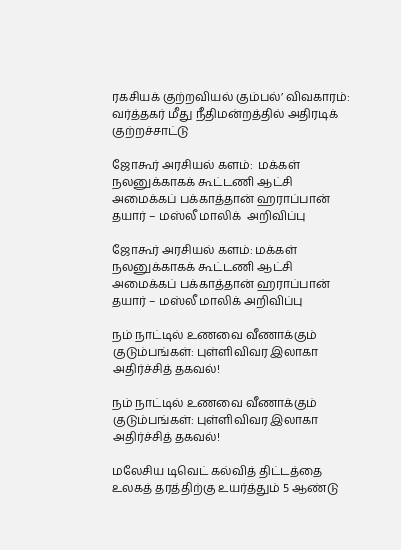ரகசியக் குற்றவியல் கும்பல்’ விவகாரம்: வர்த்தகர் மீது நீதிமன்றத்தில் அதிரடிக் குற்றச்சாட்டு

ஜோகூர் அரசியல் களம்:  மக்கள் நலனுக்காகக் கூட்டணி ஆட்சி அமைக்கப் பக்காத்தான் ஹராப்பான் தயார் – மஸ்லீ மாலிக்  அறிவிப்பு

ஜோகூர் அரசியல் களம்: மக்கள் நலனுக்காகக் கூட்டணி ஆட்சி அமைக்கப் பக்காத்தான் ஹராப்பான் தயார் – மஸ்லீ மாலிக் அறிவிப்பு

நம் நாட்டில் உணவை வீணாக்கும் குடும்பங்கள்: புள்ளிவிவர இலாகா அதிர்ச்சித் தகவல்!

நம் நாட்டில் உணவை வீணாக்கும் குடும்பங்கள்: புள்ளிவிவர இலாகா அதிர்ச்சித் தகவல்!

மலேசிய டிவெட் கல்வித் திட்டத்தை உலகத் தரத்திற்கு உயர்த்தும் 5 ஆண்டு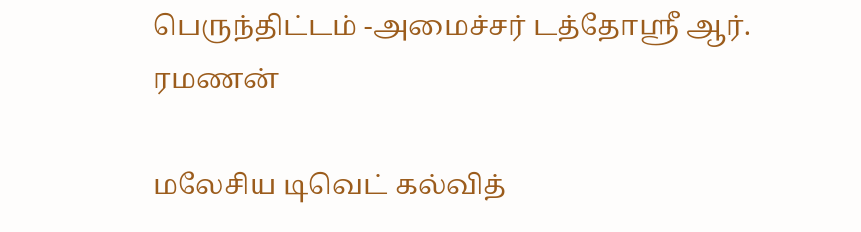பெருந்திட்டம் -அமைச்சர் டத்தோஸ்ரீ ஆர். ரமணன்

மலேசிய டிவெட் கல்வித்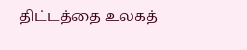திட்டத்தை உலகத்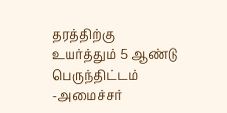தரத்திற்கு உயர்த்தும் 5 ஆண்டு பெருந்திட்டம் -அமைச்சர்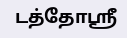டத்தோஸ்ரீ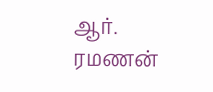ஆர். ரமணன்